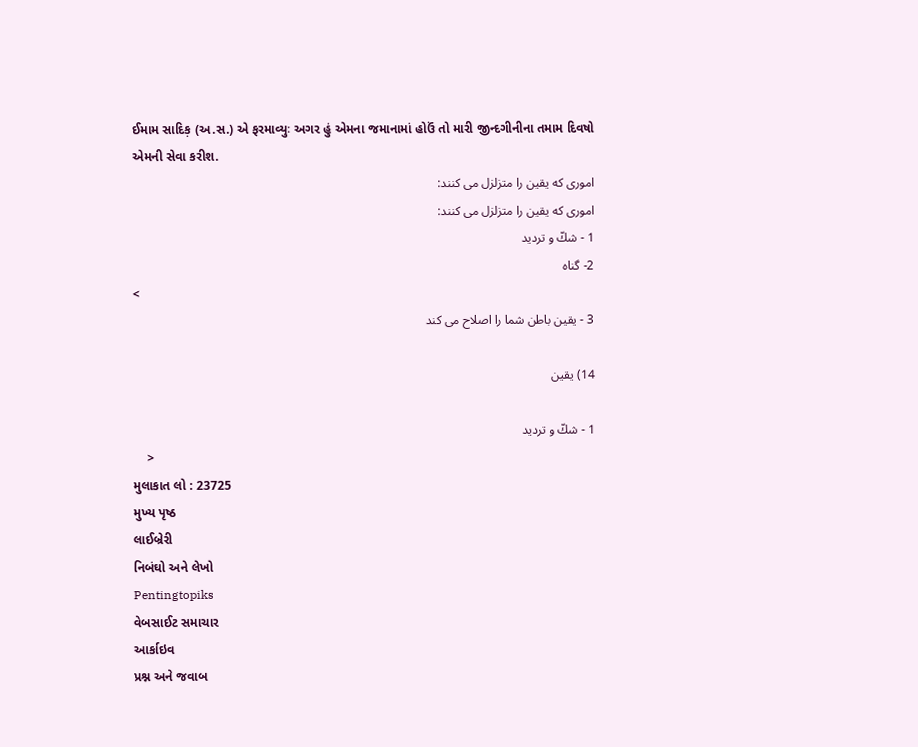ઈમામ સાદિક઼ (અ.સ.) એ ફરમાવ્યુઃ અગર હું એમના જમાનામાં હોઉં તો મારી જીન્દગીનીના તમામ દિવષો એમની સેવા કરીશ.
امورى كه يقين را متزلزل مى كنند:
امورى كه يقين را متزلزل مى كنند:
1 - شكّ و ترديد
2- گناه
<
3 - يقين باطن شما را اصلاح مى كند

14) یقین

1 - شكّ و ترديد
    >
મુલાકાત લો : 23725
મુખ્ય પૃષ્ઠ
લાઈબ્રેરી
નિબંઘો અને લેખો
Pentingtopiks
વેબસાઈટ સમાચાર
આર્કાઇવ
પ્રશ્ન અને જવાબ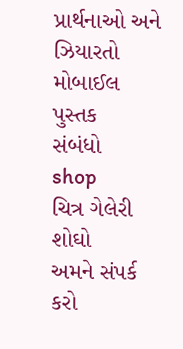પ્રાર્થનાઓ અને ઝિયારતો
મોબાઈલ પુસ્તક
સંબંધો
shop
ચિત્ર ગેલેરી
શોઘો
અમને સંપર્ક કરો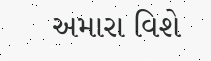અમારા વિશે